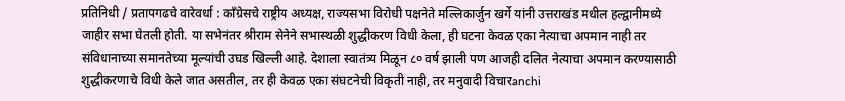प्रतिनिधी / प्रतापगढचे वारेवर्धा : काँग्रेसचे राष्ट्रीय अध्यक्ष, राज्यसभा विरोधी पक्षनेते मल्लिकार्जुन खर्गे यांनी उत्तराखंड मधील हल्द्वानीमध्ये जाहीर सभा घेतली होती. या सभेनंतर श्रीराम सेनेने सभास्थळी शुद्धीकरण विधी केला, ही घटना केवळ एका नेत्याचा अपमान नाही तर संविधानाच्या समानतेच्या मूल्यांची उघड खिल्ली आहे. देशाला स्वातंत्र्य मिळून ८० वर्ष झाली पण आजही दलित नेत्याचा अपमान करण्यासाठी शुद्धीकरणाचे विधी केले जात असतील, तर ही केवळ एका संघटनेची विकृती नाही, तर मनुवादी विचारanchi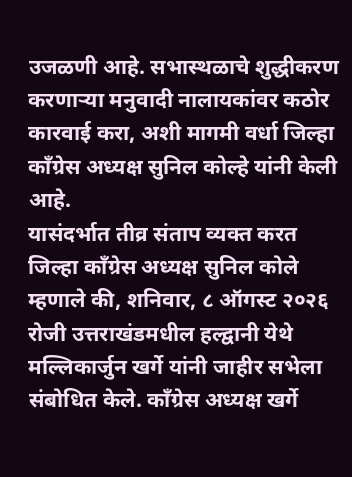उजळणी आहे. सभास्थळाचे शुद्धीकरण करणाऱ्या मनुवादी नालायकांवर कठोर कारवाई करा, अशी मागमी वर्धा जिल्हा काँग्रेस अध्यक्ष सुनिल कोल्हे यांनी केली आहे.
यासंदर्भात तीव्र संताप व्यक्त करत जिल्हा काँग्रेस अध्यक्ष सुनिल कोले म्हणाले की, शनिवार, ८ ऑगस्ट २०२६ रोजी उत्तराखंडमधील हल्द्वानी येथे मल्लिकार्जुन खर्गे यांनी जाहीर सभेला संबोधित केले. काँग्रेस अध्यक्ष खर्गे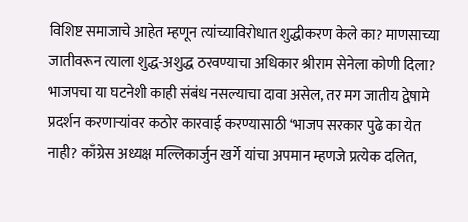विशिष्ट समाजाचे आहेत म्हणून त्यांच्याविरोधात शुद्धीकरण केले का? माणसाच्या जातीवरून त्याला शुद्ध-अशुद्ध ठरवण्याचा अधिकार श्रीराम सेनेला कोणी दिला? भाजपचा या घटनेशी काही संबंध नसल्याचा दावा असेल, तर मग जातीय द्वेषामे प्रदर्शन करणाऱ्यांवर कठोर कारवाई करण्यासाठी ‘भाजप सरकार पुढे का येत नाही? काँग्रेस अध्यक्ष मल्लिकार्जुन खर्गे यांचा अपमान म्हणजे प्रत्येक दलित,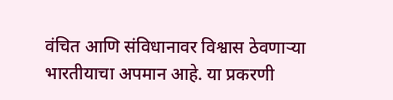वंचित आणि संविधानावर विश्वास ठेवणाऱ्या भारतीयाचा अपमान आहे. या प्रकरणी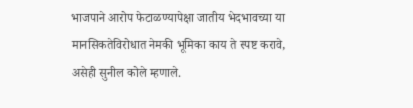भाजपाने आरोप फेटाळण्यापेक्षा जातीय भेदभावच्या या मानसिकतेविरोधात नेमकी भूमिका काय ते स्पष्ट करावे, असेही सुनील कोले म्हणाले.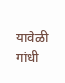यावेळी गांधी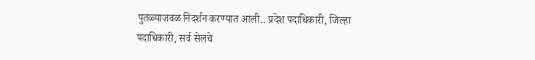पुतळ्याजवळ निदर्शन करण्यात आली.. प्रदेश पदाधिकारी, जिल्हा पदाधिकारी, सर्व सेलचे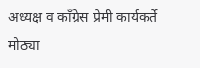अध्यक्ष व काँग्रेस प्रेमी कार्यकर्ते मोठ्या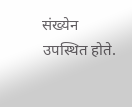संख्येन उपस्थित होते.